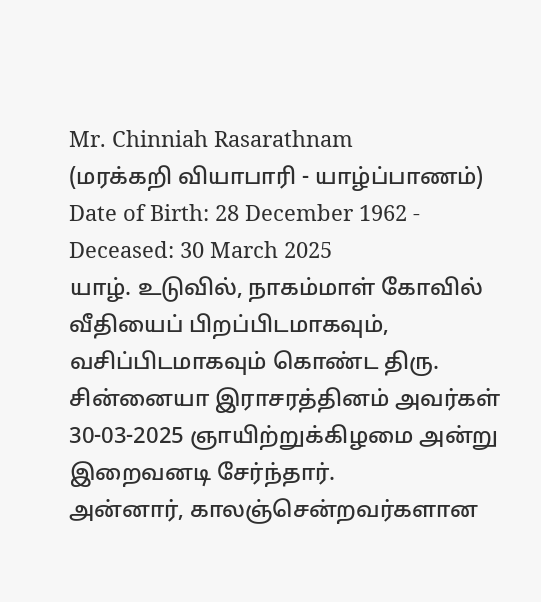Mr. Chinniah Rasarathnam
(மரக்கறி வியாபாரி - யாழ்ப்பாணம்)
Date of Birth: 28 December 1962 - Deceased: 30 March 2025
யாழ். உடுவில், நாகம்மாள் கோவில் வீதியைப் பிறப்பிடமாகவும், வசிப்பிடமாகவும் கொண்ட திரு. சின்னையா இராசரத்தினம் அவர்கள் 30-03-2025 ஞாயிற்றுக்கிழமை அன்று இறைவனடி சேர்ந்தார்.
அன்னார், காலஞ்சென்றவர்களான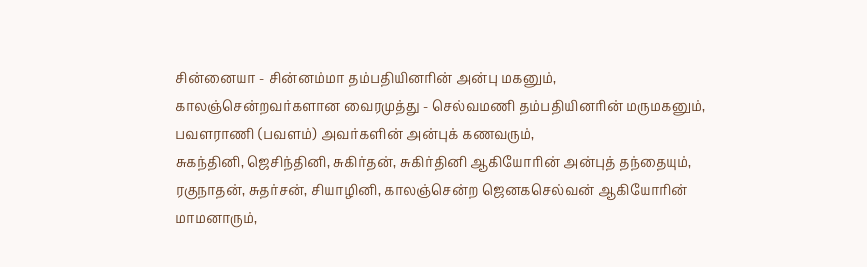சின்னையா - சின்னம்மா தம்பதியினரின் அன்பு மகனும், காலஞ்சென்றவர்களான வைரமுத்து - செல்வமணி தம்பதியினரின் மருமகனும்,
பவளராணி (பவளம்) அவர்களின் அன்புக் கணவரும்,
சுகந்தினி, ஜெசிந்தினி, சுகிர்தன், சுகிர்தினி ஆகியோரின் அன்புத் தந்தையும்,
ரகுநாதன், சுதர்சன், சியாழினி, காலஞ்சென்ற ஜெனகசெல்வன் ஆகியோரின் மாமனாரும்,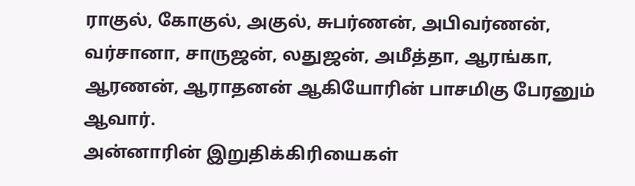ராகுல், கோகுல், அகுல், சுபர்ணன், அபிவர்ணன், வர்சானா, சாருஜன், லதுஜன், அமீத்தா, ஆரங்கா, ஆரணன், ஆராதனன் ஆகியோரின் பாசமிகு பேரனும் ஆவார்.
அன்னாரின் இறுதிக்கிரியைகள்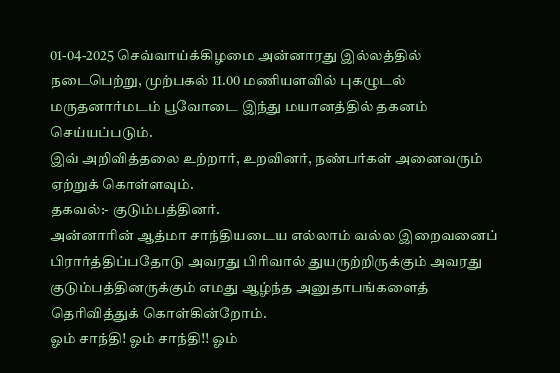01-04-2025 செவ்வாய்க்கிழமை அன்னாரது இல்லத்தில் நடைபெற்று, முற்பகல் 11.00 மணியளவில் புகழுடல் மருதனார்மடம் பூவோடை இந்து மயானத்தில் தகனம் செய்யப்படும்.
இவ் அறிவித்தலை உற்றார், உறவினர், நண்பர்கள் அனைவரும் ஏற்றுக் கொள்ளவும்.
தகவல்:- குடும்பத்தினர்.
அன்னாரின் ஆத்மா சாந்தியடைய எல்லாம் வல்ல இறைவனைப் பிரார்த்திப்பதோடு அவரது பிரிவால் துயருற்றிருக்கும் அவரது குடும்பத்தினருக்கும் எமது ஆழ்ந்த அனுதாபங்களைத் தெரிவித்துக் கொள்கின்றோம்.
ஓம் சாந்தி! ஓம் சாந்தி!! ஓம்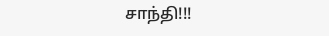சாந்தி!!!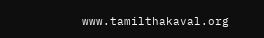www.tamilthakaval.org